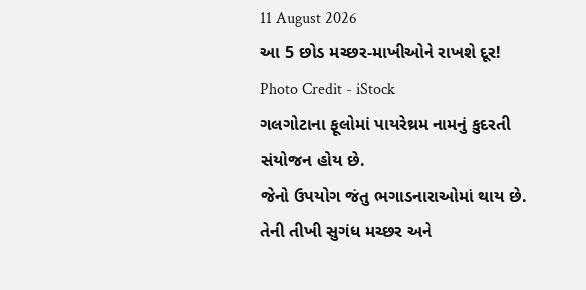11 August 2026
આ 5 છોડ મચ્છર-માખીઓને રાખશે દૂર!
Photo Credit - iStock
ગલગોટાના ફૂલોમાં પાયરેથ્રમ નામનું કુદરતી સંયોજન હોય છે.
જેનો ઉપયોગ જંતુ ભગાડનારાઓમાં થાય છે.
તેની તીખી સુગંધ મચ્છર અને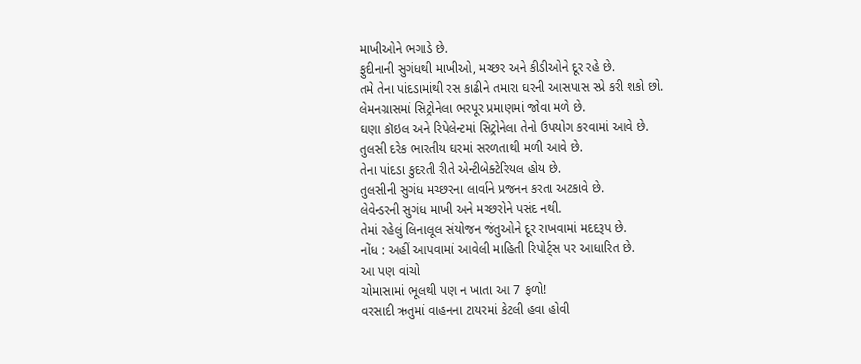માખીઓને ભગાડે છે.
ફુદીનાની સુગંધથી માખીઓ, મચ્છર અને કીડીઓને દૂર રહે છે.
તમે તેના પાંદડામાંથી રસ કાઢીને તમારા ઘરની આસપાસ સ્પ્રે કરી શકો છો.
લેમનગ્રાસમાં સિટ્રોનેલા ભરપૂર પ્રમાણમાં જોવા મળે છે.
ઘણા કૉઇલ અને રિપેલેન્ટમાં સિટ્રોનેલા તેનો ઉપયોગ કરવામાં આવે છે.
તુલસી દરેક ભારતીય ઘરમાં સરળતાથી મળી આવે છે.
તેના પાંદડા કુદરતી રીતે એન્ટીબેક્ટેરિયલ હોય છે.
તુલસીની સુગંધ મચ્છરના લાર્વાને પ્રજનન કરતા અટકાવે છે.
લેવેન્ડરની સુગંધ માખી અને મચ્છરોને પસંદ નથી.
તેમાં રહેલું લિનાલૂલ સંયોજન જંતુઓને દૂર રાખવામાં મદદરૂપ છે.
નોંધ : અહીં આપવામાં આવેલી માહિતી રિપોર્ટ્સ પર આધારિત છે.
આ પણ વાંચો
ચોમાસામાં ભૂલથી પણ ન ખાતા આ 7 ફળો!
વરસાદી ઋતુમાં વાહનના ટાયરમાં કેટલી હવા હોવી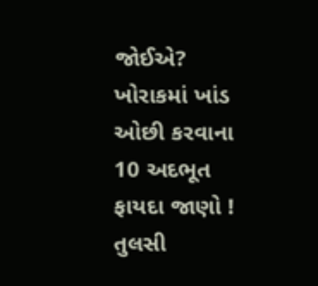જોઈએ?
ખોરાકમાં ખાંડ ઓછી કરવાના 10 અદભૂત ફાયદા જાણો !
તુલસી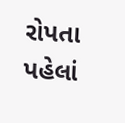રોપતા પહેલાં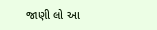જાણી લો આ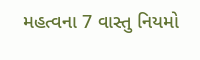મહત્વના 7 વાસ્તુ નિયમો